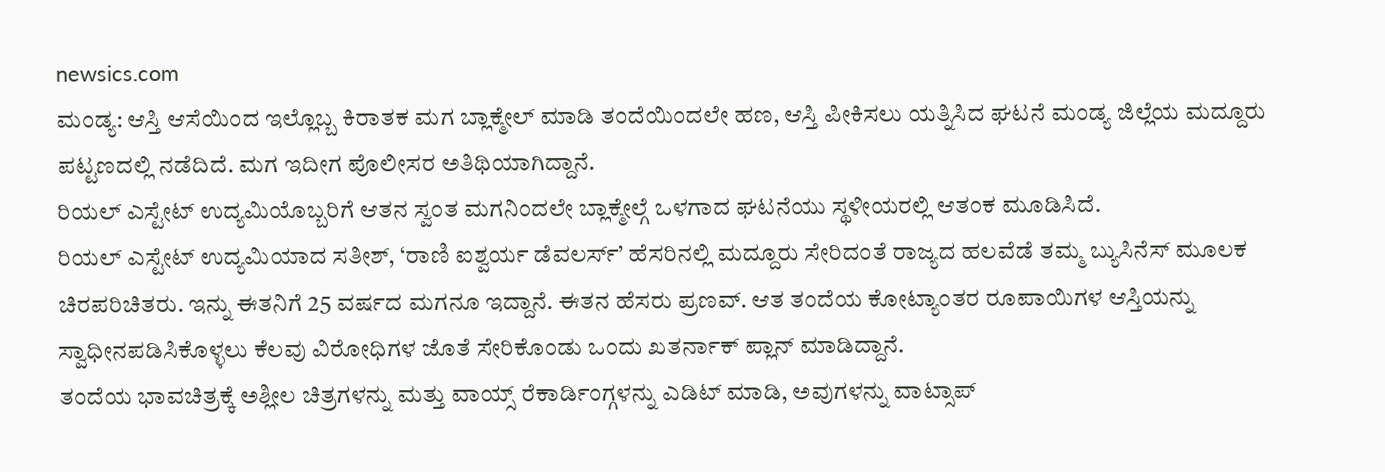newsics.com
ಮಂಡ್ಯ: ಆಸ್ತಿ ಆಸೆಯಿಂದ ಇಲ್ಲೊಬ್ಬ ಕಿರಾತಕ ಮಗ ಬ್ಲಾಕ್ಮೇಲ್ ಮಾಡಿ ತಂದೆಯಿಂದಲೇ ಹಣ, ಆಸ್ತಿ ಪೀಕಿಸಲು ಯತ್ನಿಸಿದ ಘಟನೆ ಮಂಡ್ಯ ಜಿಲ್ಲೆಯ ಮದ್ದೂರು ಪಟ್ಟಣದಲ್ಲಿ ನಡೆದಿದೆ. ಮಗ ಇದೀಗ ಪೊಲೀಸರ ಅತಿಥಿಯಾಗಿದ್ದಾನೆ.
ರಿಯಲ್ ಎಸ್ಟೇಟ್ ಉದ್ಯಮಿಯೊಬ್ಬರಿಗೆ ಆತನ ಸ್ವಂತ ಮಗನಿಂದಲೇ ಬ್ಲಾಕ್ಮೇಲ್ಗೆ ಒಳಗಾದ ಘಟನೆಯು ಸ್ಥಳೀಯರಲ್ಲಿ ಆತಂಕ ಮೂಡಿಸಿದೆ.
ರಿಯಲ್ ಎಸ್ಟೇಟ್ ಉದ್ಯಮಿಯಾದ ಸತೀಶ್, ‘ರಾಣಿ ಐಶ್ವರ್ಯ ಡೆವಲರ್ಸ್’ ಹೆಸರಿನಲ್ಲಿ ಮದ್ದೂರು ಸೇರಿದಂತೆ ರಾಜ್ಯದ ಹಲವೆಡೆ ತಮ್ಮ ಬ್ಯುಸಿನೆಸ್ ಮೂಲಕ ಚಿರಪರಿಚಿತರು. ಇನ್ನು ಈತನಿಗೆ 25 ವರ್ಷದ ಮಗನೂ ಇದ್ದಾನೆ. ಈತನ ಹೆಸರು ಪ್ರಣವ್. ಆತ ತಂದೆಯ ಕೋಟ್ಯಾಂತರ ರೂಪಾಯಿಗಳ ಆಸ್ತಿಯನ್ನು ಸ್ವಾಧೀನಪಡಿಸಿಕೊಳ್ಳಲು ಕೆಲವು ವಿರೋಧಿಗಳ ಜೊತೆ ಸೇರಿಕೊಂಡು ಒಂದು ಖತರ್ನಾಕ್ ಪ್ಲಾನ್ ಮಾಡಿದ್ದಾನೆ.
ತಂದೆಯ ಭಾವಚಿತ್ರಕ್ಕೆ ಅಶ್ಲೀಲ ಚಿತ್ರಗಳನ್ನು ಮತ್ತು ವಾಯ್ಸ್ ರೆಕಾರ್ಡಿಂಗ್ಗಳನ್ನು ಎಡಿಟ್ ಮಾಡಿ, ಅವುಗಳನ್ನು ವಾಟ್ಸಾಪ್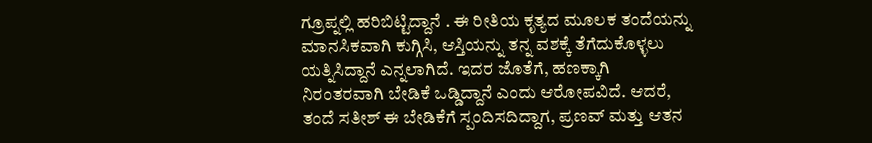ಗ್ರೂಪ್ನಲ್ಲಿ ಹರಿಬಿಟ್ಟಿದ್ದಾನೆ . ಈ ರೀತಿಯ ಕೃತ್ಯದ ಮೂಲಕ ತಂದೆಯನ್ನು ಮಾನಸಿಕವಾಗಿ ಕುಗ್ಗಿಸಿ, ಆಸ್ತಿಯನ್ನು ತನ್ನ ವಶಕ್ಕೆ ತೆಗೆದುಕೊಳ್ಳಲು ಯತ್ನಿಸಿದ್ದಾನೆ ಎನ್ನಲಾಗಿದೆ. ಇದರ ಜೊತೆಗೆ, ಹಣಕ್ಕಾಗಿ ನಿರಂತರವಾಗಿ ಬೇಡಿಕೆ ಒಡ್ಡಿದ್ದಾನೆ ಎಂದು ಆರೋಪವಿದೆ. ಆದರೆ, ತಂದೆ ಸತೀಶ್ ಈ ಬೇಡಿಕೆಗೆ ಸ್ಪಂದಿಸದಿದ್ದಾಗ, ಪ್ರಣವ್ ಮತ್ತು ಆತನ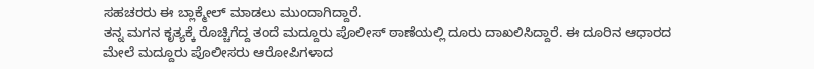ಸಹಚರರು ಈ ಬ್ಲಾಕ್ಮೇಲ್ ಮಾಡಲು ಮುಂದಾಗಿದ್ದಾರೆ.
ತನ್ನ ಮಗನ ಕೃತ್ಯಕ್ಕೆ ರೊಚ್ಚಿಗೆದ್ದ ತಂದೆ ಮದ್ದೂರು ಪೊಲೀಸ್ ಠಾಣೆಯಲ್ಲಿ ದೂರು ದಾಖಲಿಸಿದ್ದಾರೆ. ಈ ದೂರಿನ ಆಧಾರದ ಮೇಲೆ ಮದ್ದೂರು ಪೊಲೀಸರು ಆರೋಪಿಗಳಾದ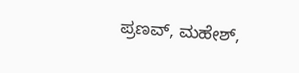ಪ್ರಣವ್, ಮಹೇಶ್,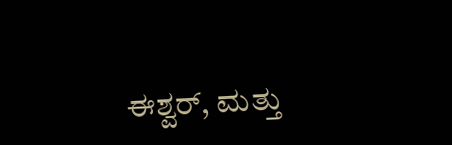ಈಶ್ವರ್, ಮತ್ತು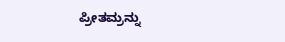ಪ್ರೀತಮ್ರನ್ನು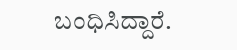ಬಂಧಿಸಿದ್ದಾರೆ.